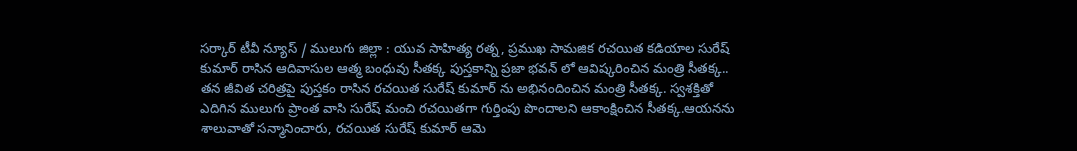సర్కార్ టీవీ న్యూస్ / ములుగు జిల్లా : యువ సాహిత్య రత్న, ప్రముఖ సామజిక రచయిత కడియాల సురేష్ కుమార్ రాసిన ఆదివాసుల ఆత్మ బంధువు సీతక్క పుస్తకాన్ని ప్రజా భవన్ లో ఆవిష్కరించిన మంత్రి సీతక్క.. తన జీవిత చరిత్రపై పుస్తకం రాసిన రచయిత సురేష్ కుమార్ ను అభినందించిన మంత్రి సీతక్క. స్వశక్తితో ఎదిగిన ములుగు ప్రాంత వాసి సురేష్ మంచి రచయితగా గుర్తింపు పొందాలని ఆకాంక్షించిన సీతక్క.ఆయనను శాలువాతో సన్మానించారు, రచయిత సురేష్ కుమార్ ఆమె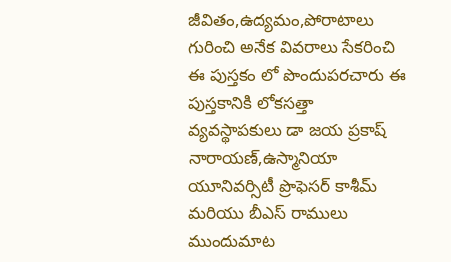జీవితం,ఉద్యమం,పోరాటాలు గురించి అనేక వివరాలు సేకరించి ఈ పుస్తకం లో పొందుపరచారు ఈ పుస్తకానికి లోకసత్తా వ్యవస్థాపకులు డా జయ ప్రకాష్ నారాయణ్,ఉస్మానియా యూనివర్సిటీ ప్రొఫెసర్ కాశీమ్ మరియు బీఎస్ రాములు ముందుమాట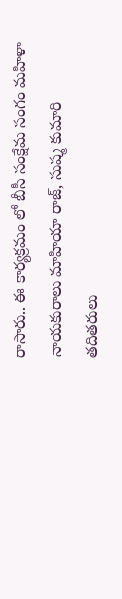రాసారు.. ఈ కార్యక్రమం లో బీసీ సంక్షేమ సంగం మహిళా నాయకురాలు మాహియా రాజ్, సుష్మ కుమారి తదితరులు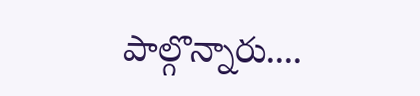పాల్గొన్నారు....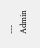---
Admin